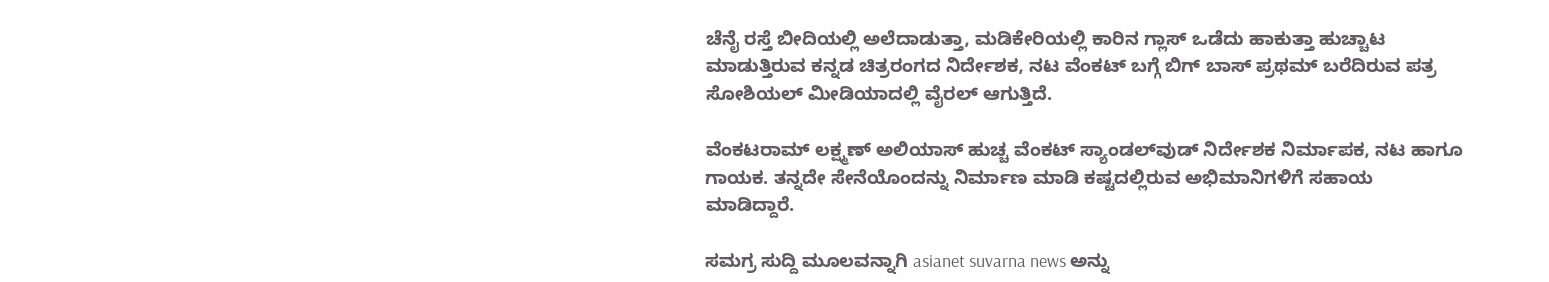ಚೆನೈ ರಸ್ತೆ ಬೀದಿಯಲ್ಲಿ ಅಲೆದಾಡುತ್ತಾ, ಮಡಿಕೇರಿಯಲ್ಲಿ ಕಾರಿನ ಗ್ಲಾಸ್ ಒಡೆದು ಹಾಕುತ್ತಾ ಹುಚ್ಚಾಟ ಮಾಡುತ್ತಿರುವ ಕನ್ನಡ ಚಿತ್ರರಂಗದ ನಿರ್ದೇಶಕ, ನಟ ವೆಂಕಟ್‌ ಬಗ್ಗೆ ಬಿಗ್‌ ಬಾಸ್ ಪ್ರಥಮ್ ಬರೆದಿರುವ ಪತ್ರ ಸೋಶಿಯಲ್ ಮೀಡಿಯಾದಲ್ಲಿ ವೈರಲ್ ಆಗುತ್ತಿದೆ.

ವೆಂಕಟರಾಮ್ ಲಕ್ಷ್ಮಣ್ ಅಲಿಯಾಸ್ ಹುಚ್ಚ ವೆಂಕಟ್‌ ಸ್ಯಾಂಡಲ್‌ವುಡ್ ನಿರ್ದೇಶಕ ನಿರ್ಮಾಪಕ, ನಟ ಹಾಗೂ ಗಾಯಕ. ತನ್ನದೇ ಸೇನೆಯೊಂದನ್ನು ನಿರ್ಮಾಣ ಮಾಡಿ ಕಷ್ಟದಲ್ಲಿರುವ ಅಭಿಮಾನಿಗಳಿಗೆ ಸಹಾಯ ಮಾಡಿದ್ದಾರೆ.

ಸಮಗ್ರ ಸುದ್ದಿ ಮೂಲವನ್ನಾಗಿ asianet suvarna news ಅನ್ನು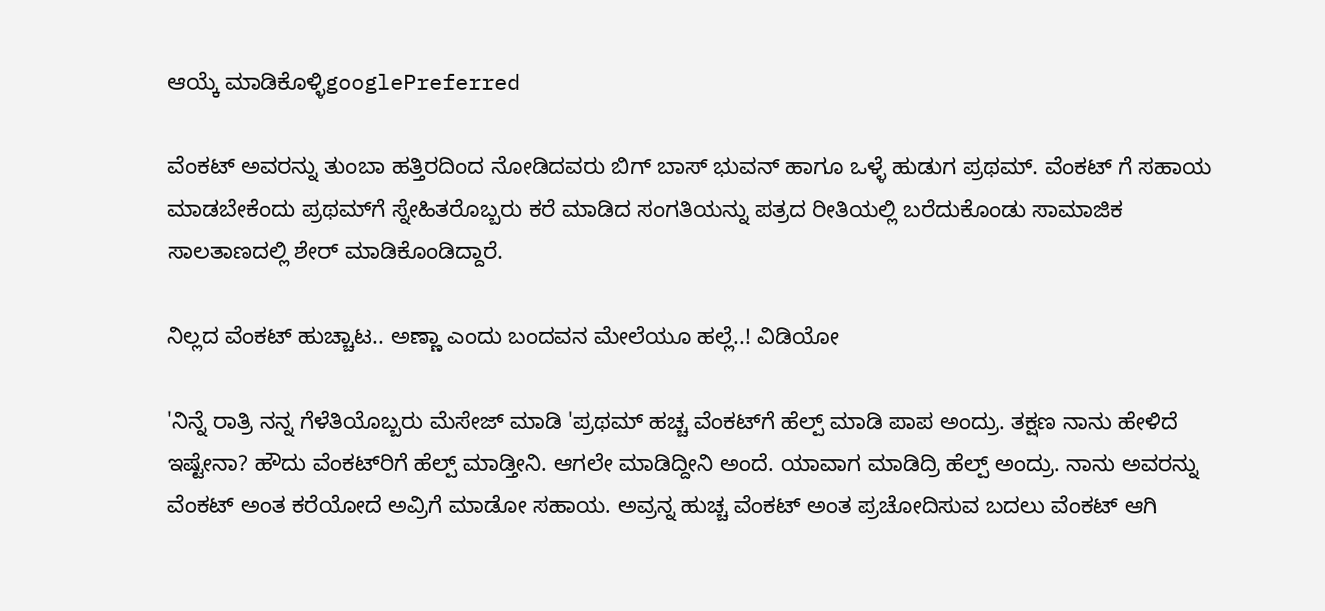ಆಯ್ಕೆ ಮಾಡಿಕೊಳ್ಳಿgooglePreferred

ವೆಂಕಟ್‌ ಅವರನ್ನು ತುಂಬಾ ಹತ್ತಿರದಿಂದ ನೋಡಿದವರು ಬಿಗ್‌ ಬಾಸ್ ಭುವನ್ ಹಾಗೂ ಒಳ್ಳೆ ಹುಡುಗ ಪ್ರಥಮ್. ವೆಂಕಟ್‌ ಗೆ ಸಹಾಯ ಮಾಡಬೇಕೆಂದು ಪ್ರಥಮ್‌ಗೆ ಸ್ನೇಹಿತರೊಬ್ಬರು ಕರೆ ಮಾಡಿದ ಸಂಗತಿಯನ್ನು ಪತ್ರದ ರೀತಿಯಲ್ಲಿ ಬರೆದುಕೊಂಡು ಸಾಮಾಜಿಕ ಸಾಲತಾಣದಲ್ಲಿ ಶೇರ್ ಮಾಡಿಕೊಂಡಿದ್ದಾರೆ.

ನಿಲ್ಲದ ವೆಂಕಟ್ ಹುಚ್ಚಾಟ.. ಅಣ್ಣಾ ಎಂದು ಬಂದವನ ಮೇಲೆಯೂ ಹಲ್ಲೆ..! ವಿಡಿಯೋ

'ನಿನ್ನೆ ರಾತ್ರಿ ನನ್ನ ಗೆಳೆತಿಯೊಬ್ಬರು ಮೆಸೇಜ್ ಮಾಡಿ 'ಪ್ರಥಮ್ ಹಚ್ಚ ವೆಂಕಟ್‌ಗೆ ಹೆಲ್ಪ್ ಮಾಡಿ ಪಾಪ ಅಂದ್ರು. ತಕ್ಷಣ ನಾನು ಹೇಳಿದೆ ಇಷ್ಟೇನಾ? ಹೌದು ವೆಂಕಟ್‌ರಿಗೆ ಹೆಲ್ಪ್ ಮಾಡ್ತೀನಿ. ಆಗಲೇ ಮಾಡಿದ್ದೀನಿ ಅಂದೆ. ಯಾವಾಗ ಮಾಡಿದ್ರಿ ಹೆಲ್ಪ್ ಅಂದ್ರು. ನಾನು ಅವರನ್ನು ವೆಂಕಟ್ ಅಂತ ಕರೆಯೋದೆ ಅವ್ರಿಗೆ ಮಾಡೋ ಸಹಾಯ. ಅವ್ರನ್ನ ಹುಚ್ಚ ವೆಂಕಟ್ ಅಂತ ಪ್ರಚೋದಿಸುವ ಬದಲು ವೆಂಕಟ್ ಆಗಿ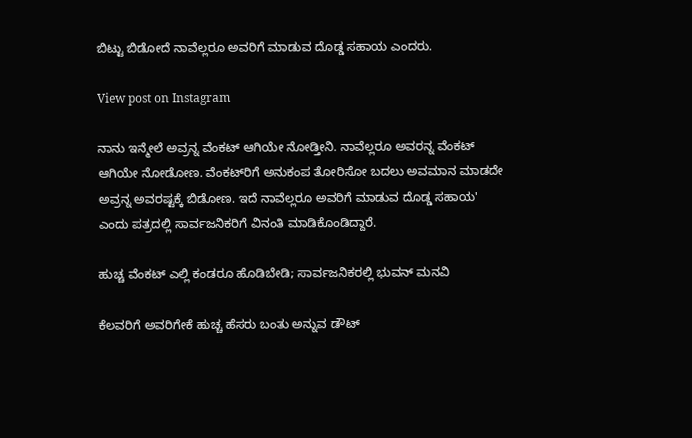ಬಿಟ್ಟು ಬಿಡೋದೆ ನಾವೆಲ್ಲರೂ ಅವರಿಗೆ ಮಾಡುವ ದೊಡ್ಡ ಸಹಾಯ ಎಂದರು.

View post on Instagram

ನಾನು ಇನ್ಮೇಲೆ ಅವ್ರನ್ನ ವೆಂಕಟ್ ಆಗಿಯೇ ನೋಡ್ತೀನಿ. ನಾವೆಲ್ಲರೂ ಅವರನ್ನ ವೆಂಕಟ್ ಆಗಿಯೇ ನೋಡೋಣ. ವೆಂಕಟ್‌ರಿಗೆ ಅನುಕಂಪ ತೋರಿಸೋ ಬದಲು ಅವಮಾನ ಮಾಡದೇ ಅವ್ರನ್ನ ಅವರಷ್ಟಕ್ಕೆ ಬಿಡೋಣ. ಇದೆ ನಾವೆಲ್ಲರೂ ಅವರಿಗೆ ಮಾಡುವ ದೊಡ್ಡ ಸಹಾಯ' ಎಂದು ಪತ್ರದಲ್ಲಿ ಸಾರ್ವಜನಿಕರಿಗೆ ವಿನಂತಿ ಮಾಡಿಕೊಂಡಿದ್ದಾರೆ.

ಹುಚ್ಚ ವೆಂಕಟ್ ಎಲ್ಲಿ ಕಂಡರೂ ಹೊಡಿಬೇಡಿ; ಸಾರ್ವಜನಿಕರಲ್ಲಿ ಭುವನ್ ಮನವಿ

ಕೆಲವರಿಗೆ ಅವರಿಗೇಕೆ ಹುಚ್ಚ ಹೆಸರು ಬಂತು ಅನ್ನುವ ಡೌಟ್‌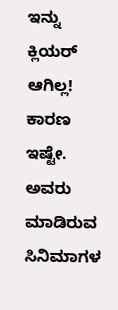ಇನ್ನು ಕ್ಲಿಯರ್ ಆಗಿಲ್ಲ! ಕಾರಣ ಇಷ್ಟೇ. ಅವರು ಮಾಡಿರುವ ಸಿನಿಮಾಗಳ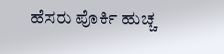ಹೆಸರು ಪೊರ್ಕಿ ಹುಚ್ಚ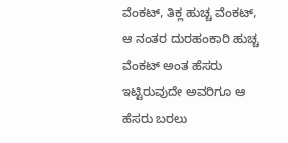ವೆಂಕಟ್, ತಿಕ್ಲ ಹುಚ್ಚ ವೆಂಕಟ್, ಆ ನಂತರ ದುರಹಂಕಾರಿ ಹುಚ್ಚ ವೆಂಕಟ್‌ ಅಂತ ಹೆಸರು ಇಟ್ಟಿರುವುದೇ ಅವರಿಗೂ ಆ ಹೆಸರು ಬರಲು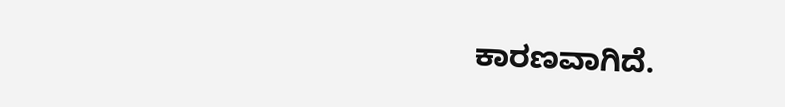ಕಾರಣವಾಗಿದೆ.